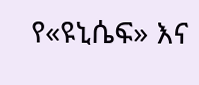የ«ዩኒሴፍ» እና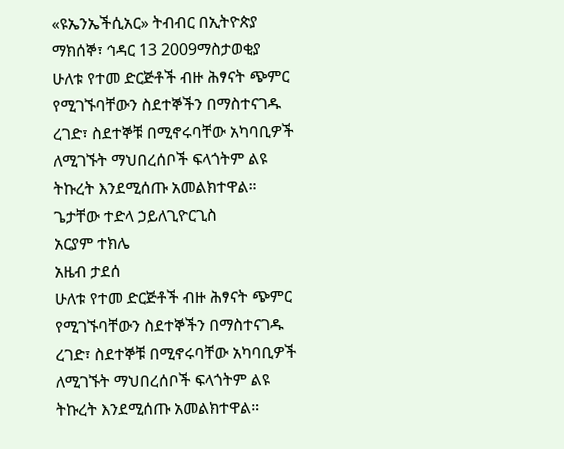«ዩኤንኤችሲአር» ትብብር በኢትዮጵያ
ማክሰኞ፣ ኅዳር 13 2009ማስታወቂያ
ሁለቱ የተመ ድርጅቶች ብዙ ሕፃናት ጭምር የሚገኙባቸውን ስደተኞችን በማስተናገዱ ረገድ፣ ስደተኞቹ በሚኖሩባቸው አካባቢዎች ለሚገኙት ማህበረሰቦች ፍላጎትም ልዩ ትኩረት እንደሚሰጡ አመልክተዋል።
ጌታቸው ተድላ ኃይለጊዮርጊስ
አርያም ተክሌ
አዜብ ታደሰ
ሁለቱ የተመ ድርጅቶች ብዙ ሕፃናት ጭምር የሚገኙባቸውን ስደተኞችን በማስተናገዱ ረገድ፣ ስደተኞቹ በሚኖሩባቸው አካባቢዎች ለሚገኙት ማህበረሰቦች ፍላጎትም ልዩ ትኩረት እንደሚሰጡ አመልክተዋል።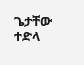ጌታቸው ተድላ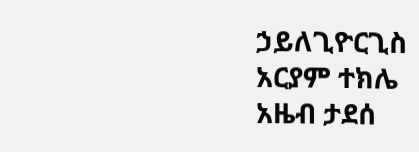ኃይለጊዮርጊስ
አርያም ተክሌ
አዜብ ታደሰ